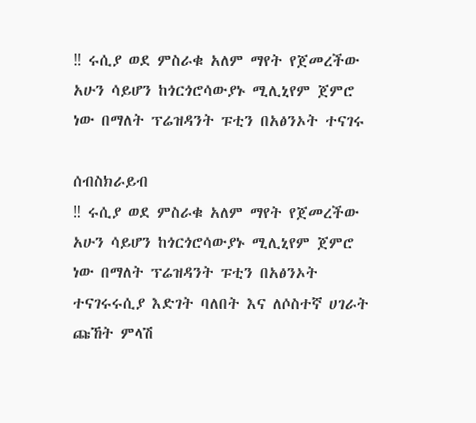‼ ሩሲያ ወደ ምስራቁ አለም ማየት የጀመረችው አሁን ሳይሆን ከጎርጎሮሳውያኑ ሚሊኒየም ጀምሮ ነው በማለት ፕሬዝዳንት ፑቲን በአፅንኦት ተናገሩ

ሰብስክራይብ
‼ ሩሲያ ወደ ምስራቁ አለም ማየት የጀመረችው አሁን ሳይሆን ከጎርጎሮሳውያኑ ሚሊኒየም ጀምሮ ነው በማለት ፕሬዝዳንት ፑቲን በአፅንኦት ተናገሩሩሲያ እድገት ባለበት እና ለሶስተኛ ሀገራት ጩኸት ምላሽ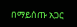በማይሰጡ አጋር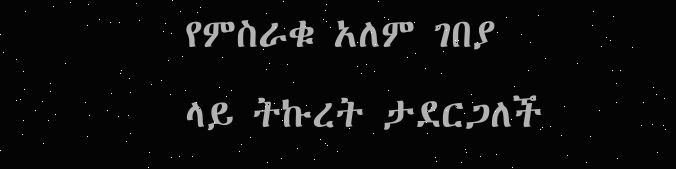የምስራቁ አለም ገበያ ላይ ትኩረት ታደርጋለች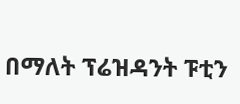በማለት ፕሬዝዳንት ፑቲን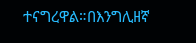ተናግረዋል።በእንግሊዘኛ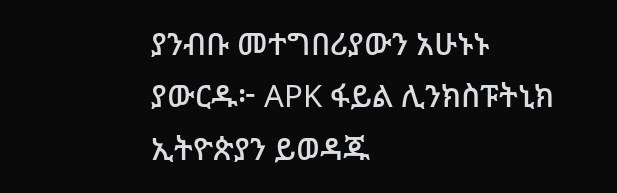ያንብቡ መተግበሪያውን አሁኑኑ ያውርዱ፦ APK ፋይል ሊንክስፑትኒክ ኢትዮጵያን ይወዳጁ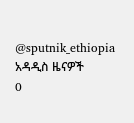@sputnik_ethiopia
አዳዲስ ዜናዎች
0